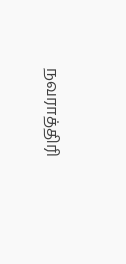நவராத்திரி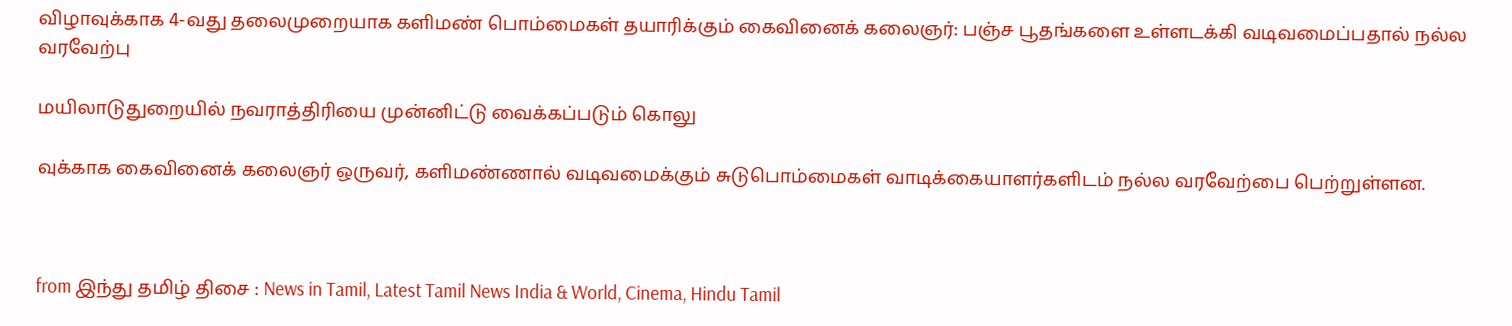விழாவுக்காக 4-வது தலைமுறையாக களிமண் பொம்மைகள் தயாரிக்கும் கைவினைக் கலைஞர்: பஞ்ச பூதங்களை உள்ளடக்கி வடிவமைப்பதால் நல்ல வரவேற்பு

மயிலாடுதுறையில் நவராத்திரியை முன்னிட்டு வைக்கப்படும் கொலு

வுக்காக கைவினைக் கலைஞர் ஒருவர், களிமண்ணால் வடிவமைக்கும் சுடுபொம்மைகள் வாடிக்கையாளர்களிடம் நல்ல வரவேற்பை பெற்றுள்ளன.



from இந்து தமிழ் திசை : News in Tamil, Latest Tamil News India & World, Cinema, Hindu Tamil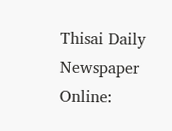Thisai Daily Newspaper Online: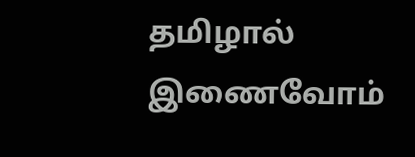தமிழால் இணைவோம்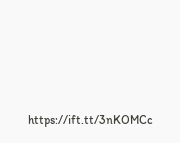https://ift.tt/3nKOMCc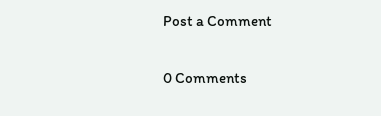Post a Comment

0 Comments